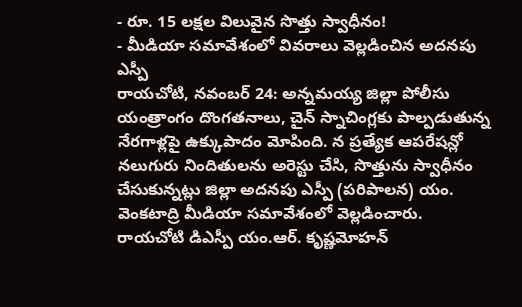- రూ. 15 లక్షల విలువైన సొత్తు స్వాధీనం!
- మీడియా సమావేశంలో వివరాలు వెల్లడించిన అదనపు ఎస్పీ
రాయచోటి, నవంబర్ 24: అన్నమయ్య జిల్లా పోలీసు యంత్రాంగం దొంగతనాలు, చైన్ స్నాచింగ్లకు పాల్పడుతున్న నేరగాళ్లపై ఉక్కుపాదం మోపింది. న ప్రత్యేక ఆపరేషన్లో నలుగురు నిందితులను అరెస్టు చేసి, సొత్తును స్వాధీనం చేసుకున్నట్లు జిల్లా అదనపు ఎస్పీ (పరిపాలన) యం. వెంకటాద్రి మీడియా సమావేశంలో వెల్లడించారు. రాయచోటి డిఎస్పీ యం.ఆర్. కృష్ణమోహన్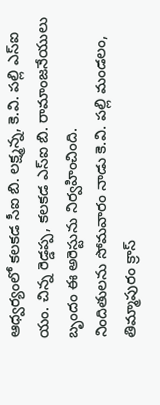ఆధ్వర్యంలో కలకడ సీఐ బి. లక్ష్మన్న, కె.వి. పల్లి ఎస్ఐ యం. చిన్న రెడ్డప్ప, కలకడ ఎస్ఐ బి. రామాంజనేయులు బృందం ఈ అరెస్టును నిర్వహించింది.
నిందితులను సోమవారం నాడు కె.వి. పల్లి మండలం, తిమ్మాపురం క్రాస్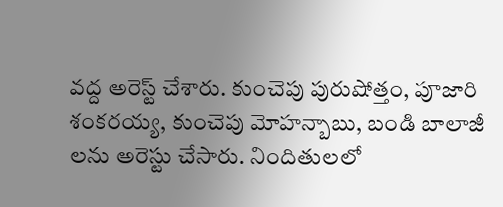వద్ద అరెస్ట్ చేశారు. కుంచెపు పురుషోత్తం, పూజారి శంకరయ్య, కుంచెపు మోహన్బాబు, బండి బాలాజీ లను అరెస్టు చేసారు. నిందితులలో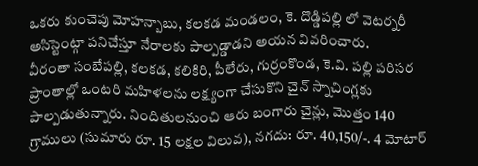ఒకరు కుంచెపు మోహన్బాబు, కలకడ మండలం, కె. దొడ్డిపల్లి లో వెటర్నరీ అసిస్టెంట్గా పనిచేస్తూ నేరాలకు పాల్పడ్డాడని అయన వివరించారు.
వీరంతా సంబేపల్లి, కలకడ, కలికిరి, పీలేరు, గుర్రంకొండ, కె.వి. పల్లి పరిసర ప్రాంతాల్లో ఒంటరి మహిళలను లక్ష్యంగా చేసుకొని చైన్ స్నాచింగ్లకు పాల్పడుతున్నారు. నిందితులనుంచి ఆరు బంగారు చైన్లు, మొత్తం 140 గ్రాములు (సుమారు రూ. 15 లక్షల విలువ), నగదు: రూ. 40,150/-. 4 మోటార్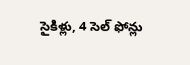సైకిళ్లు, 4 సెల్ ఫోన్లు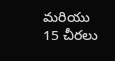మరియు 15 చీరలు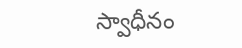స్వాధీనం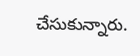చేసుకున్నారు.